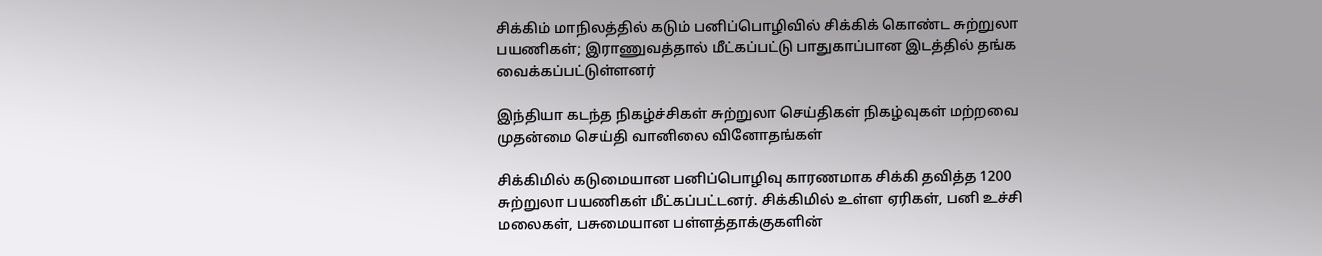சிக்கிம் மாநிலத்தில் கடும் பனிப்பொழிவில் சிக்கிக் கொண்ட சுற்றுலா பயணிகள்; இராணுவத்தால் மீட்கப்பட்டு பாதுகாப்பான இடத்தில் தங்க வைக்கப்பட்டுள்ளனர்

இந்தியா கடந்த நிகழ்ச்சிகள் சுற்றுலா செய்திகள் நிகழ்வுகள் மற்றவை முதன்மை செய்தி வானிலை வினோதங்கள்

சிக்கிமில் கடுமையான பனிப்பொழிவு காரணமாக சிக்கி தவித்த 1200 சுற்றுலா பயணிகள் மீட்கப்பட்டனர். சிக்கிமில் உள்ள ஏரிகள், பனி உச்சி மலைகள், பசுமையான பள்ளத்தாக்குகளின்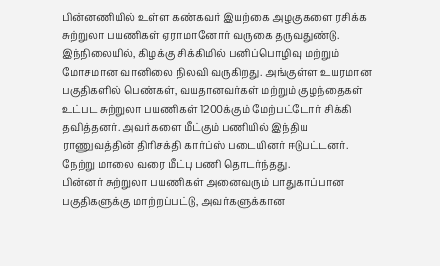பின்னணியில் உள்ள கண்கவர் இயற்கை அழகுகளை ரசிக்க சுற்றுலா பயணிகள் ஏராமானோர் வருகை தருவதுண்டு. இந்நிலையில், கிழக்கு சிக்கிமில் பனிப்பொழிவு மற்றும் மோசமான வானிலை நிலவி வருகிறது. அங்குள்ள உயரமான பகுதிகளில் பெண்கள், வயதானவர்கள் மற்றும் குழந்தைகள் உட்பட சுற்றுலா பயணிகள் 1200க்கும் மேற்பட்டோர் சிக்கி தவித்தனர். அவர்களை மீட்கும் பணியில் இந்திய ராணுவத்தின் திரிசக்தி கார்ப்ஸ் படையினர் ஈடுபட்டனர். நேற்று மாலை வரை மீட்பு பணி தொடர்ந்தது.
பின்னர் சுற்றுலா பயணிகள் அனைவரும் பாதுகாப்பான பகுதிகளுக்கு மாற்றப்பட்டு, அவர்களுக்கான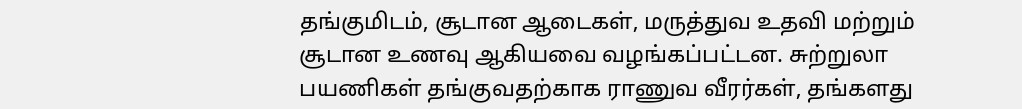தங்குமிடம், சூடான ஆடைகள், மருத்துவ உதவி மற்றும் சூடான உணவு ஆகியவை வழங்கப்பட்டன. சுற்றுலா பயணிகள் தங்குவதற்காக ராணுவ வீரர்கள், தங்களது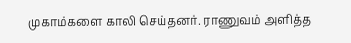முகாம்களை காலி செய்தனர். ராணுவம் அளித்த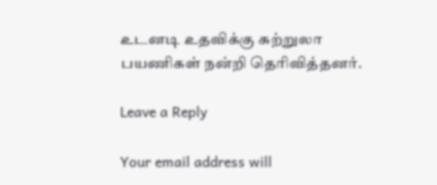உடனடி உதவிக்கு சுற்றுலா பயணிகள் நன்றி தெரிவித்தனர்.

Leave a Reply

Your email address will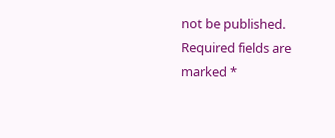not be published. Required fields are marked *